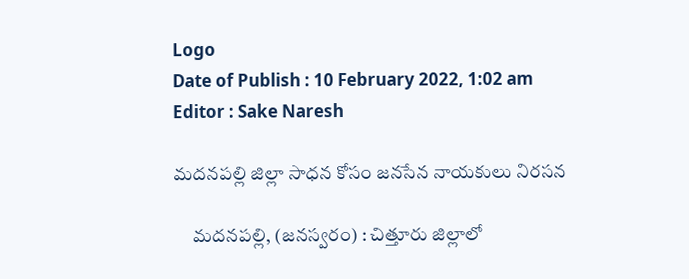Logo
Date of Publish : 10 February 2022, 1:02 am
Editor : Sake Naresh

మదనపల్లి జిల్లా సాధన కోసం జనసేన నాయకులు నిరసన

     మదనపల్లి, (జనస్వరం) : చిత్తూరు జిల్లాలో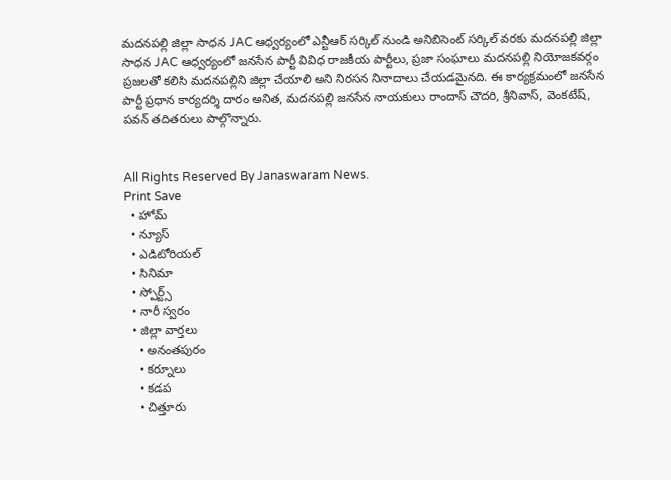మదనపల్లి జిల్లా సాధన JAC ఆధ్వర్యంలో ఎన్టీఆర్ సర్కిల్ నుండి అనిబిసెంట్ సర్కిల్ వరకు మదనపల్లి జిల్లా సాధన JAC ఆధ్వర్యంలో జనసేన పార్టీ వివిధ రాజకీయ పార్టీలు, ప్రజా సంఘాలు మదనపల్లి నియోజకవర్గం ప్రజలతో కలిసి మదనపల్లిని జిల్లా చేయాలి అని నిరసన నినాదాలు చేయడమైనది. ఈ కార్యక్రమంలో జనసేన పార్టీ ప్రధాన కార్యదర్శి దారం అనిత, మదనపల్లి జనసేన నాయకులు రాందాస్ చౌదరి, శ్రీనివాస్, వెంకటేష్, పవన్ తదితరులు పాల్గొన్నారు.


All Rights Reserved By Janaswaram News.
Print Save
  • హోమ్
  • న్యూస్
  • ఎడిటోరియల్
  • సినిమా
  • స్పోర్ట్స్
  • నారీ స్వరం
  • జిల్లా వార్తలు
    • అనంతపురం
    • కర్నూలు
    • కడప
    • చిత్తూరు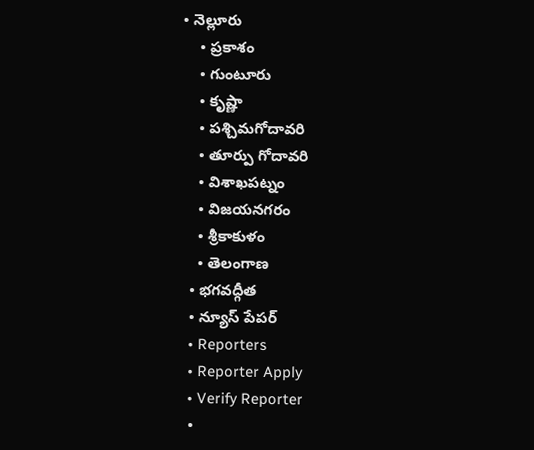• నెల్లూరు
    • ప్రకాశం
    • గుంటూరు
    • కృష్ణా
    • పశ్చిమగోదావరి
    • తూర్పు గోదావరి
    • విశాఖపట్నం
    • విజయనగరం
    • శ్రీకాకుళం
    • తెలంగాణ
  • భగవద్గీత
  • న్యూస్ పేపర్
  • Reporters
  • Reporter Apply
  • Verify Reporter
  •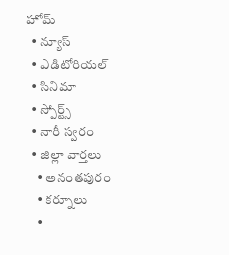హోమ్
  • న్యూస్
  • ఎడిటోరియల్
  • సినిమా
  • స్పోర్ట్స్
  • నారీ స్వరం
  • జిల్లా వార్తలు
    • అనంతపురం
    • కర్నూలు
    •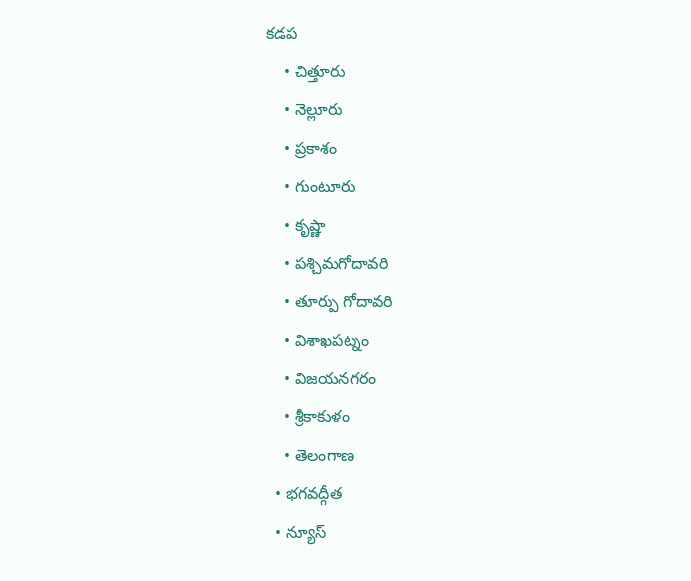కడప
    • చిత్తూరు
    • నెల్లూరు
    • ప్రకాశం
    • గుంటూరు
    • కృష్ణా
    • పశ్చిమగోదావరి
    • తూర్పు గోదావరి
    • విశాఖపట్నం
    • విజయనగరం
    • శ్రీకాకుళం
    • తెలంగాణ
  • భగవద్గీత
  • న్యూస్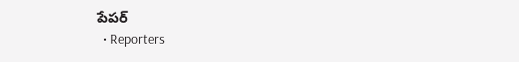పేపర్
  • Reporters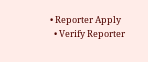• Reporter Apply
  • Verify Reporter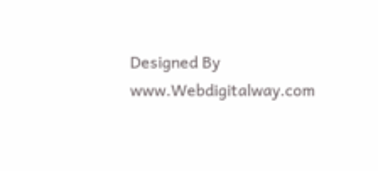Designed By www.Webdigitalway.com